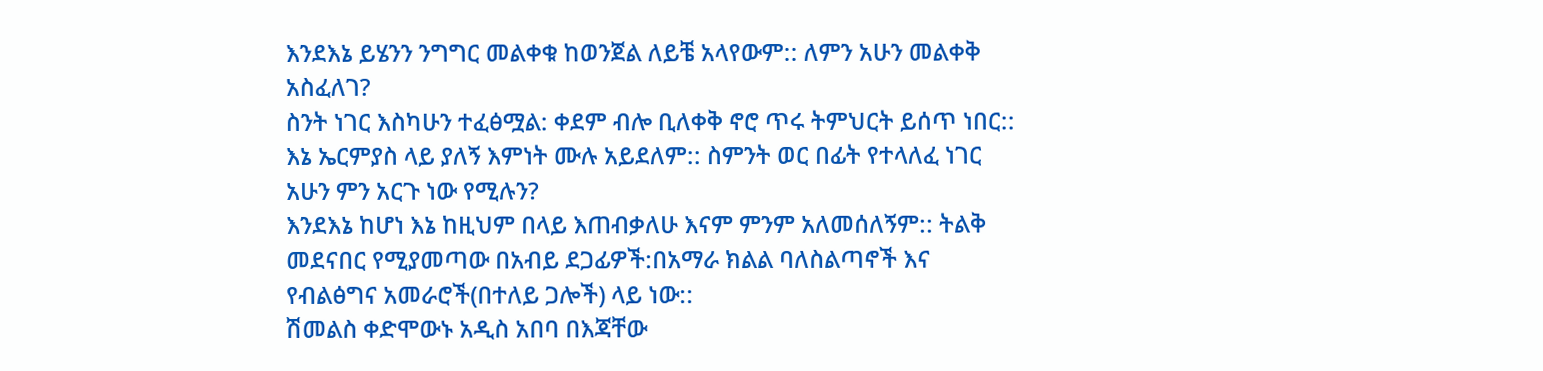እንደእኔ ይሄንን ንግግር መልቀቁ ከወንጀል ለይቼ አላየውም:: ለምን አሁን መልቀቅ አስፈለገ?
ስንት ነገር እስካሁን ተፈፅሟል: ቀደም ብሎ ቢለቀቅ ኖሮ ጥሩ ትምህርት ይሰጥ ነበር:: እኔ ኤርምያስ ላይ ያለኝ እምነት ሙሉ አይደለም:: ስምንት ወር በፊት የተላለፈ ነገር አሁን ምን አርጉ ነው የሚሉን?
እንደእኔ ከሆነ እኔ ከዚህም በላይ እጠብቃለሁ እናም ምንም አለመሰለኝም:: ትልቅ መደናበር የሚያመጣው በአብይ ደጋፊዎች:በአማራ ክልል ባለስልጣኖች እና የብልፅግና አመራሮች(በተለይ ጋሎች) ላይ ነው::
ሽመልስ ቀድሞውኑ አዲስ አበባ በእጃቸው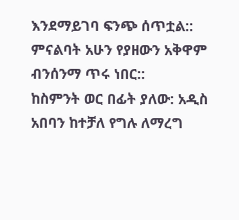እንደማይገባ ፍንጭ ሰጥቷል:: ምናልባት አሁን የያዘውን አቅዋም ብንሰንማ ጥሩ ነበር::
ከስምንት ወር በፊት ያለው: አዲስ አበባን ከተቻለ የግሉ ለማረግ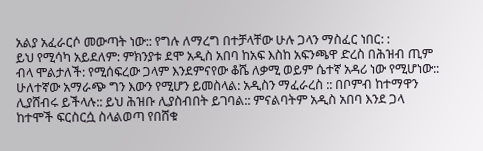አልያ አፈራርሶ መውጣት ነው:: የግሉ ለማረግ በተቻላቸው ሁሉ ጋላን ማስፈር ነበር: :
ይህ የሚሳካ አይደለም: ምክንያቱ ደሞ አዲስ አበባ ከአፍ እስከ አፍንጫዋ ድረስ በሕዝብ ጢም ብላ ሞልታለች: የሚሰፍረው ጋላም እንደምናየው ቆሼ ለቃሚ ወይም ሴተኛ አዳሪ ነው የሚሆነው::
ሁለተኛው አማራጭ ግን እውን የሚሆን ይመስላል: አዲስን ማፈራረስ :: በቦምብ ከተማዋን ሊያሸብሩ ይችላሉ:: ይህ ሕዝቡ ሊያስብበት ይገባል:: ምናልባትም አዲስ አበባ እንደ ጋላ ከተሞች ፍርስርሷ ስላልወጣ የበሸቁ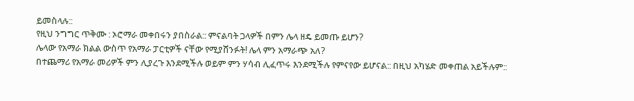ይመስላሉ::
የዚህ ንግግር ጥቅሙ : ኦሮማራ መቀበሩን ያበስራል:: ምናልባት ጋላዎች በምን ሌላ ዘዴ ይመጡ ይሆን?
ሌላው የአማራ ክልል ውስጥ የአማራ ፓርቲዎች ናቸው የሚያሸንፉት! ሌላ ምን አማራጭ አለ?
በተጨማሪ የአማራ መሪዎች ምን ሊያረጉ እንደሚችሉ ወይም ምን ሃሳብ ሊፈጥሩ እንደሚችሉ የምናየው ይሆናል:: በዚህ አካሄድ መቀጠል አይችሉም::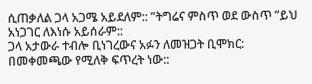ሲጠቃለል ጋላ አጋሜ አይደለም:: ”ትግሬና ምስጥ ወደ ውስጥ ”ይህ አነጋገር ለእነሱ አይሰራም::
ጋላ አታውራ ተብሎ ቢነገረውና አፉን ለመዝጋት ቢሞክር: በመቀመጫው የሚለቅ ፍጥረት ነው::